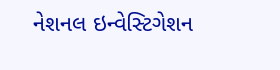નેશનલ ઇન્વેસ્ટિગેશન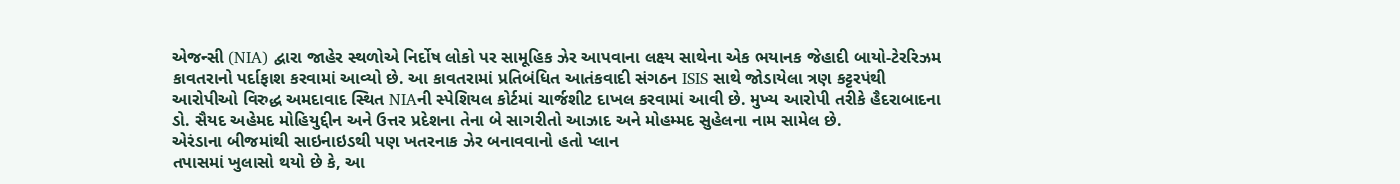એજન્સી (NIA) દ્વારા જાહેર સ્થળોએ નિર્દોષ લોકો પર સામૂહિક ઝેર આપવાના લક્ષ્ય સાથેના એક ભયાનક જેહાદી બાયો-ટેરરિઝમ કાવતરાનો પર્દાફાશ કરવામાં આવ્યો છે. આ કાવતરામાં પ્રતિબંધિત આતંકવાદી સંગઠન ISIS સાથે જોડાયેલા ત્રણ કટ્ટરપંથી આરોપીઓ વિરુદ્ધ અમદાવાદ સ્થિત NIAની સ્પેશિયલ કોર્ટમાં ચાર્જશીટ દાખલ કરવામાં આવી છે. મુખ્ય આરોપી તરીકે હૈદરાબાદના ડો. સૈયદ અહેમદ મોહિયુદ્દીન અને ઉત્તર પ્રદેશના તેના બે સાગરીતો આઝાદ અને મોહમ્મદ સુહેલના નામ સામેલ છે.
એરંડાના બીજમાંથી સાઇનાઇડથી પણ ખતરનાક ઝેર બનાવવાનો હતો પ્લાન
તપાસમાં ખુલાસો થયો છે કે, આ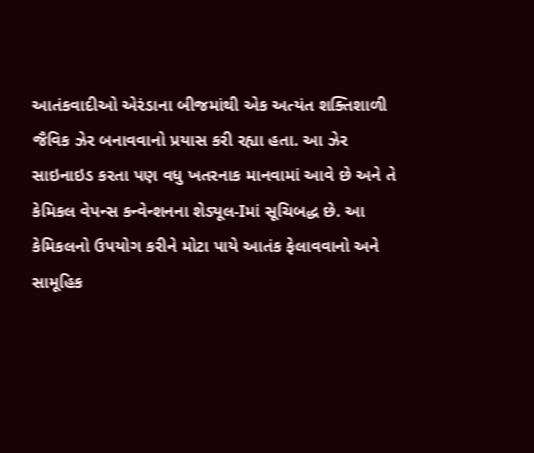આતંકવાદીઓ એરંડાના બીજમાંથી એક અત્યંત શક્તિશાળી જૈવિક ઝેર બનાવવાનો પ્રયાસ કરી રહ્યા હતા. આ ઝેર સાઇનાઇડ કરતા પણ વધુ ખતરનાક માનવામાં આવે છે અને તે કેમિકલ વેપન્સ કન્વેન્શનના શેડ્યૂલ-Iમાં સૂચિબદ્ધ છે. આ કેમિકલનો ઉપયોગ કરીને મોટા પાયે આતંક ફેલાવવાનો અને સામૂહિક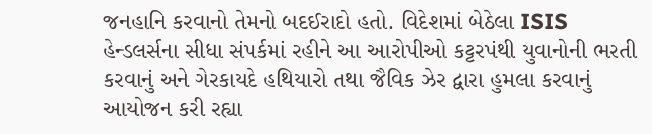જનહાનિ કરવાનો તેમનો બદઈરાદો હતો. વિદેશમાં બેઠેલા ISIS હેન્ડલર્સના સીધા સંપર્કમાં રહીને આ આરોપીઓ કટ્ટરપંથી યુવાનોની ભરતી કરવાનું અને ગેરકાયદે હથિયારો તથા જૈવિક ઝેર દ્વારા હુમલા કરવાનું આયોજન કરી રહ્યા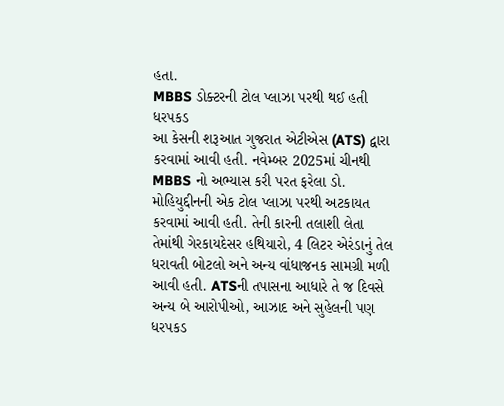હતા.
MBBS ડોક્ટરની ટોલ પ્લાઝા પરથી થઈ હતી ધરપકડ
આ કેસની શરૂઆત ગુજરાત એટીએસ (ATS) દ્વારા કરવામાં આવી હતી. નવેમ્બર 2025માં ચીનથી MBBS નો અભ્યાસ કરી પરત ફરેલા ડો. મોહિયુદ્દીનની એક ટોલ પ્લાઝા પરથી અટકાયત કરવામાં આવી હતી. તેની કારની તલાશી લેતા તેમાંથી ગેરકાયદેસર હથિયારો, 4 લિટર એરંડાનું તેલ ધરાવતી બોટલો અને અન્ય વાંધાજનક સામગ્રી મળી આવી હતી. ATSની તપાસના આધારે તે જ દિવસે અન્ય બે આરોપીઓ, આઝાદ અને સુહેલની પણ ધરપકડ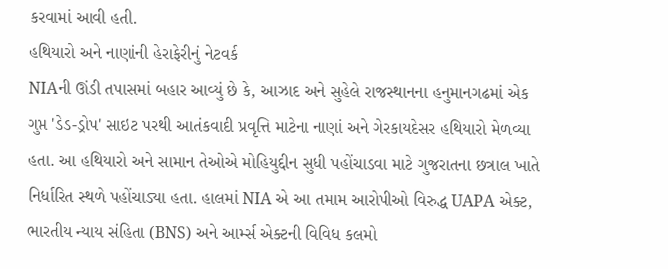કરવામાં આવી હતી.
હથિયારો અને નાણાંની હેરાફેરીનું નેટવર્ક
NIAની ઊંડી તપાસમાં બહાર આવ્યું છે કે, આઝાદ અને સુહેલે રાજસ્થાનના હનુમાનગઢમાં એક ગુપ્ત 'ડેડ-ડ્રોપ' સાઇટ પરથી આતંકવાદી પ્રવૃત્તિ માટેના નાણાં અને ગેરકાયદેસર હથિયારો મેળવ્યા હતા. આ હથિયારો અને સામાન તેઓએ મોહિયુદ્દીન સુધી પહોંચાડવા માટે ગુજરાતના છત્રાલ ખાતે નિર્ધારિત સ્થળે પહોંચાડ્યા હતા. હાલમાં NIA એ આ તમામ આરોપીઓ વિરુદ્ધ UAPA એક્ટ, ભારતીય ન્યાય સંહિતા (BNS) અને આર્મ્સ એક્ટની વિવિધ કલમો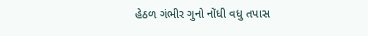હેઠળ ગંભીર ગુનો નોંધી વધુ તપાસ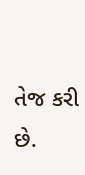તેજ કરી છે.